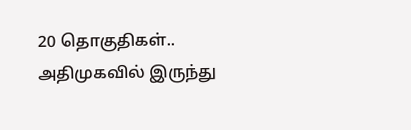20 தொகுதிகள்.. அதிமுகவில் இருந்து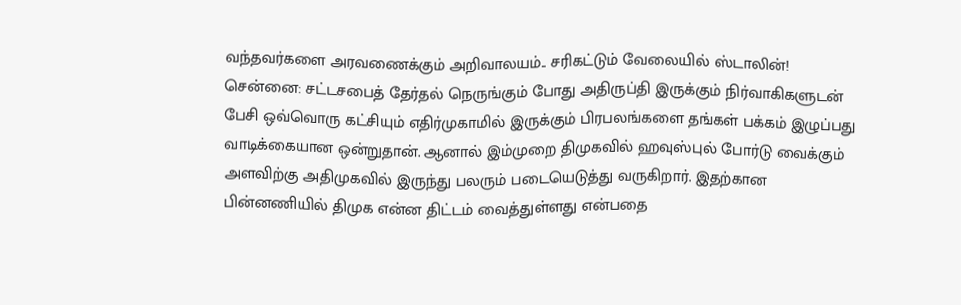வந்தவர்களை அரவணைக்கும் அறிவாலயம்.. சரிகட்டும் வேலையில் ஸ்டாலின்!
சென்னை: சட்டசபைத் தேர்தல் நெருங்கும் போது அதிருப்தி இருக்கும் நிர்வாகிகளுடன் பேசி ஒவ்வொரு கட்சியும் எதிர்முகாமில் இருக்கும் பிரபலங்களை தங்கள் பக்கம் இழுப்பது வாடிக்கையான ஒன்றுதான். ஆனால் இம்முறை திமுகவில் ஹவுஸ்புல் போர்டு வைக்கும் அளவிற்கு அதிமுகவில் இருந்து பலரும் படையெடுத்து வருகிறார். இதற்கான பின்னணியில் திமுக என்ன திட்டம் வைத்துள்ளது என்பதை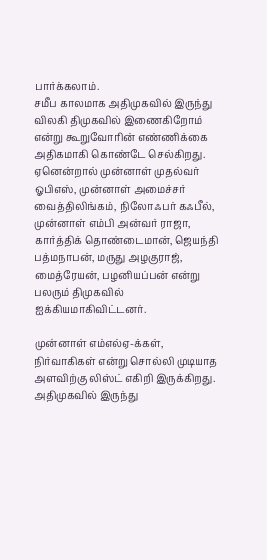பார்க்கலாம்.
சமீப காலமாக அதிமுகவில் இருந்து விலகி திமுகவில் இணைகிறோம் என்று கூறுவோரின் எண்ணிக்கை அதிகமாகி கொண்டே செல்கிறது. ஏனென்றால் முன்னாள் முதல்வர் ஓபிஎஸ், முன்னாள் அமைச்சர் வைத்திலிங்கம், நிலோஃபர் கஃபீல், முன்னாள் எம்பி அன்வர் ராஜா, கார்த்திக் தொண்டைமான், ஜெயந்தி பத்மநாபன், மருது அழகுராஜ், மைத்ரேயன், பழனியப்பன் என்று பலரும் திமுகவில் ஐக்கியமாகிவிட்டனர்.

முன்னாள் எம்எல்ஏ-க்கள், நிர்வாகிகள் என்று சொல்லி முடியாத அளவிற்கு லிஸ்ட் எகிறி இருக்கிறது. அதிமுகவில் இருந்து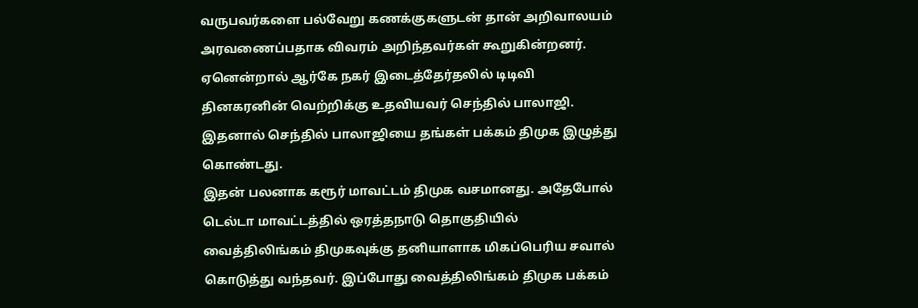வருபவர்களை பல்வேறு கணக்குகளுடன் தான் அறிவாலயம் அரவணைப்பதாக விவரம் அறிந்தவர்கள் கூறுகின்றனர். ஏனென்றால் ஆர்கே நகர் இடைத்தேர்தலில் டிடிவி தினகரனின் வெற்றிக்கு உதவியவர் செந்தில் பாலாஜி. இதனால் செந்தில் பாலாஜியை தங்கள் பக்கம் திமுக இழுத்து கொண்டது.
இதன் பலனாக கரூர் மாவட்டம் திமுக வசமானது. அதேபோல் டெல்டா மாவட்டத்தில் ஒரத்தநாடு தொகுதியில் வைத்திலிங்கம் திமுகவுக்கு தனியாளாக மிகப்பெரிய சவால் கொடுத்து வந்தவர். இப்போது வைத்திலிங்கம் திமுக பக்கம்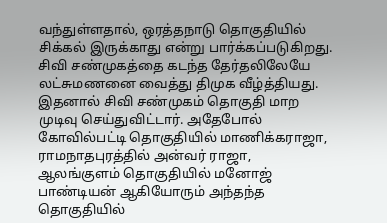வந்துள்ளதால், ஒரத்தநாடு தொகுதியில் சிக்கல் இருக்காது என்று பார்க்கப்படுகிறது. சிவி சண்முகத்தை கடந்த தேர்தலிலேயே லட்சுமணனை வைத்து திமுக வீழ்த்தியது.
இதனால் சிவி சண்முகம் தொகுதி மாற முடிவு செய்துவிட்டார். அதேபோல் கோவில்பட்டி தொகுதியில் மாணிக்கராஜா, ராமநாதபுரத்தில் அன்வர் ராஜா, ஆலங்குளம் தொகுதியில் மனோஜ் பாண்டியன் ஆகியோரும் அந்தந்த தொகுதியில்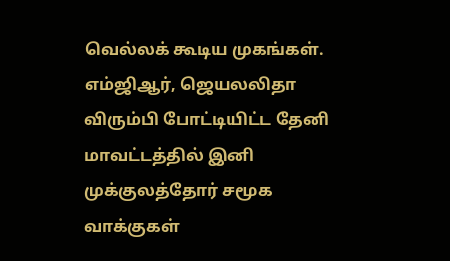வெல்லக் கூடிய முகங்கள். எம்ஜிஆர், ஜெயலலிதா விரும்பி போட்டியிட்ட தேனி மாவட்டத்தில் இனி முக்குலத்தோர் சமூக வாக்குகள்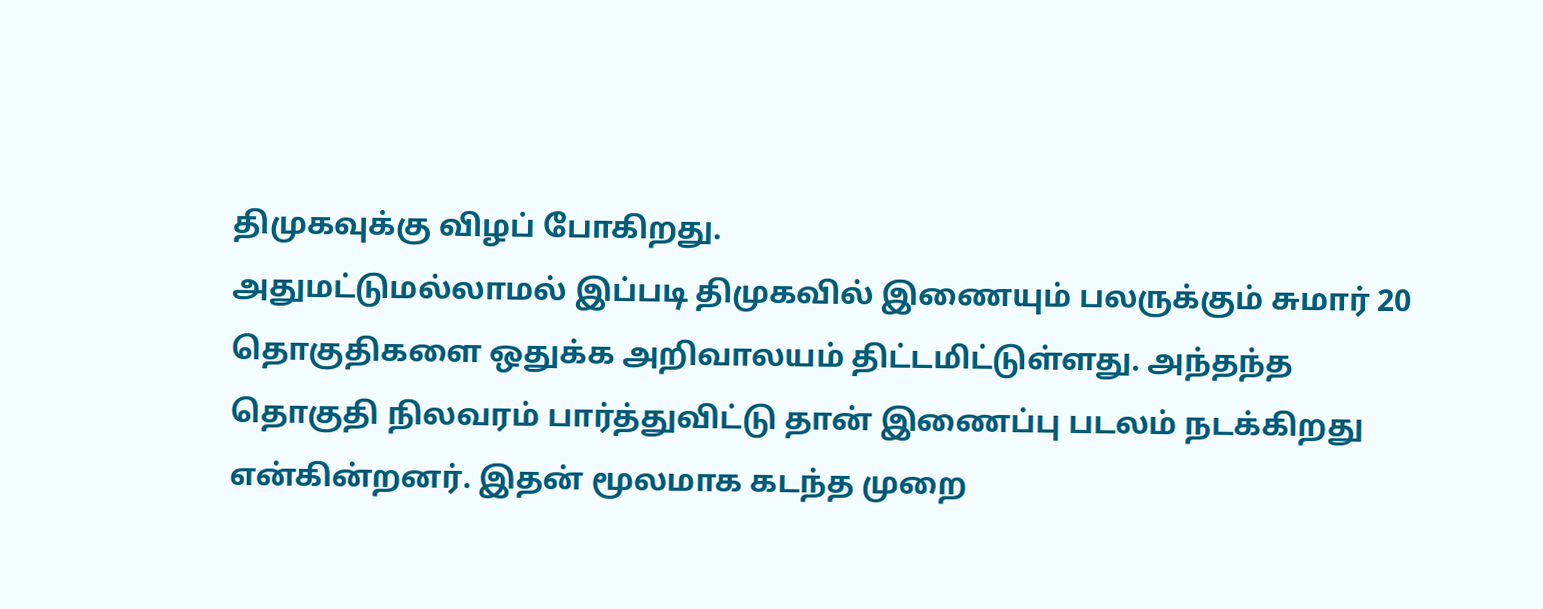திமுகவுக்கு விழப் போகிறது.
அதுமட்டுமல்லாமல் இப்படி திமுகவில் இணையும் பலருக்கும் சுமார் 20 தொகுதிகளை ஒதுக்க அறிவாலயம் திட்டமிட்டுள்ளது. அந்தந்த தொகுதி நிலவரம் பார்த்துவிட்டு தான் இணைப்பு படலம் நடக்கிறது என்கின்றனர். இதன் மூலமாக கடந்த முறை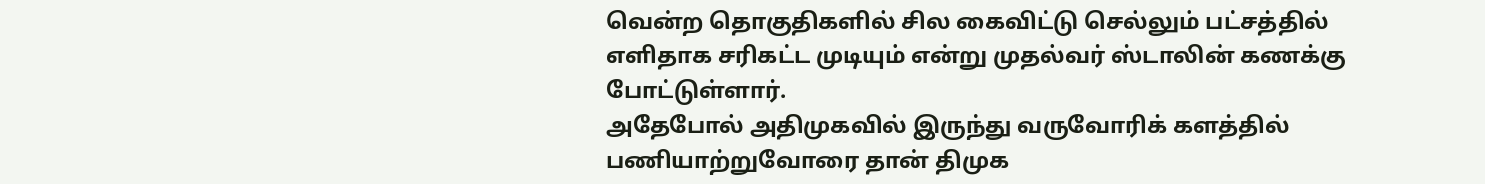வென்ற தொகுதிகளில் சில கைவிட்டு செல்லும் பட்சத்தில் எளிதாக சரிகட்ட முடியும் என்று முதல்வர் ஸ்டாலின் கணக்கு போட்டுள்ளார்.
அதேபோல் அதிமுகவில் இருந்து வருவோரிக் களத்தில் பணியாற்றுவோரை தான் திமுக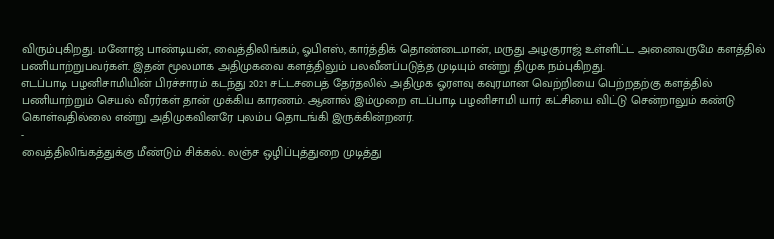விரும்புகிறது. மனோஜ் பாண்டியன், வைத்திலிங்கம், ஓபிஎஸ், கார்த்திக் தொண்டைமான், மருது அழகுராஜ் உள்ளிட்ட அனைவருமே களத்தில் பணியாற்றுபவர்கள். இதன் மூலமாக அதிமுகவை களத்திலும் பலவீனப்படுத்த முடியும் என்று திமுக நம்புகிறது.
எடப்பாடி பழனிசாமியின் பிரச்சாரம் கடந்து 2021 சட்டசபைத் தேர்தலில் அதிமுக ஓரளவு கவுரமான வெற்றியை பெற்றதற்கு களத்தில் பணியாற்றும் செயல் வீரர்கள் தான் முக்கிய காரணம். ஆனால் இம்முறை எடப்பாடி பழனிசாமி யார் கட்சியை விட்டு சென்றாலும் கண்டு கொள்வதில்லை என்று அதிமுகவினரே புலம்ப தொடங்கி இருக்கின்றனர்.
-
வைத்திலிங்கத்துக்கு மீண்டும் சிக்கல்.. லஞ்ச ஒழிப்புத்துறை முடித்து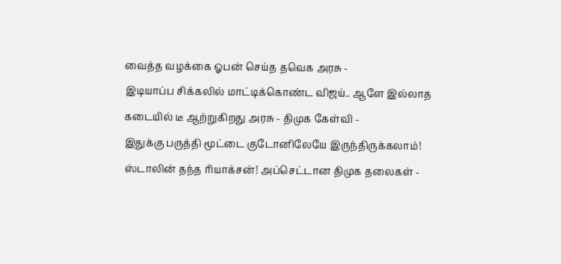வைத்த வழக்கை ஓபன் செய்த தவெக அரசு -
இடியாப்ப சிக்கலில் மாட்டிக்கொண்ட விஜய்.. ஆளே இல்லாத கடையில் டீ ஆற்றுகிறது அரசு - திமுக கேள்வி -
இதுக்கு பருத்தி மூட்டை குடோனிலேயே இருந்திருக்கலாம்! ஸ்டாலின் தந்த ரியாக்சன்! அப்செட்டான திமுக தலைகள் -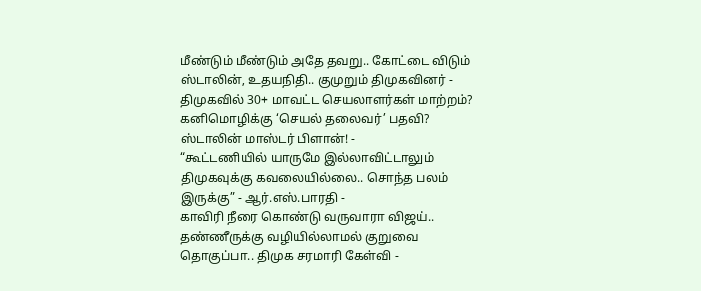மீண்டும் மீண்டும் அதே தவறு.. கோட்டை விடும் ஸ்டாலின், உதயநிதி.. குமுறும் திமுகவினர் -
திமுகவில் 30+ மாவட்ட செயலாளர்கள் மாற்றம்? கனிமொழிக்கு ‘செயல் தலைவர்’ பதவி? ஸ்டாலின் மாஸ்டர் பிளான்! -
“கூட்டணியில் யாருமே இல்லாவிட்டாலும் திமுகவுக்கு கவலையில்லை.. சொந்த பலம் இருக்கு” - ஆர்.எஸ்.பாரதி -
காவிரி நீரை கொண்டு வருவாரா விஜய்.. தண்ணீருக்கு வழியில்லாமல் குறுவை தொகுப்பா.. திமுக சரமாரி கேள்வி -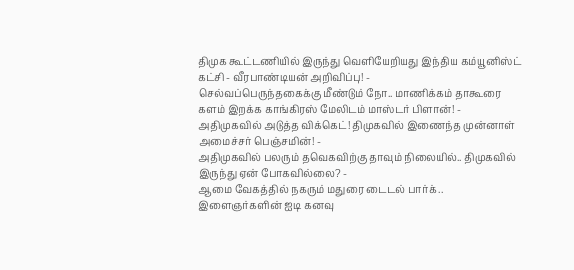திமுக கூட்டணியில் இருந்து வெளியேறியது இந்திய கம்யூனிஸ்ட் கட்சி - வீரபாண்டியன் அறிவிப்பு! -
செல்வப்பெருந்தகைக்கு மீண்டும் நோ.. மாணிக்கம் தாகூரை களம் இறக்க காங்கிரஸ் மேலிடம் மாஸ்டர் பிளான்! -
அதிமுகவில் அடுத்த விக்கெட்! திமுகவில் இணைந்த முன்னாள் அமைச்சர் பெஞ்சமின்! -
அதிமுகவில் பலரும் தவெகவிற்கு தாவும் நிலையில்.. திமுகவில் இருந்து ஏன் போகவில்லை? -
ஆமை வேகத்தில் நகரும் மதுரை டைடல் பார்க்.. இளைஞர்களின் ஐடி கனவு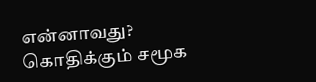என்னாவது? கொதிக்கும் சமூக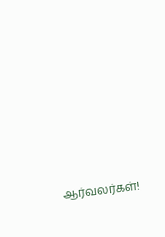ஆர்வலர்கள்!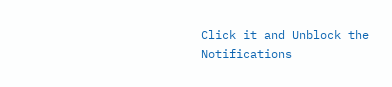Click it and Unblock the Notifications